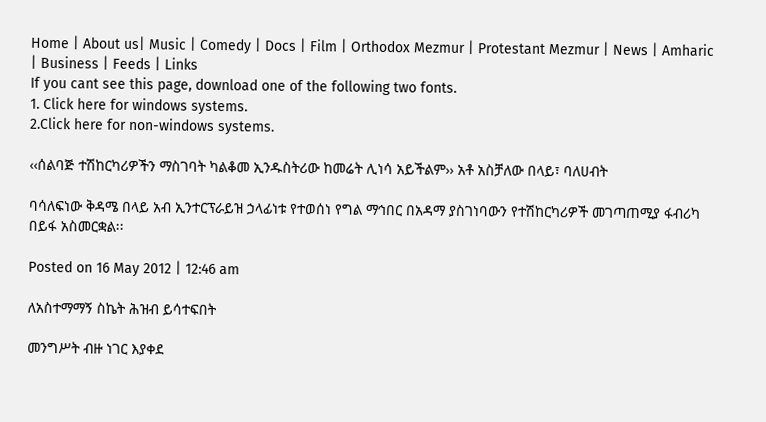Home | About us| Music | Comedy | Docs | Film | Orthodox Mezmur | Protestant Mezmur | News | Amharic | Business | Feeds | Links
If you cant see this page, download one of the following two fonts.
1. Click here for windows systems.
2.Click here for non-windows systems.

‹‹ሰልባጅ ተሽከርካሪዎችን ማስገባት ካልቆመ ኢንዱስትሪው ከመሬት ሊነሳ አይችልም›› አቶ አስቻለው በላይ፣ ባለሀብት

ባሳለፍነው ቅዳሜ በላይ አብ ኢንተርፕራይዝ ኃላፊነቱ የተወሰነ የግል ማኅበር በአዳማ ያስገነባውን የተሽከርካሪዎች መገጣጠሚያ ፋብሪካ በይፋ አስመርቋል፡፡

Posted on 16 May 2012 | 12:46 am

ለአስተማማኝ ስኬት ሕዝብ ይሳተፍበት

መንግሥት ብዙ ነገር እያቀደ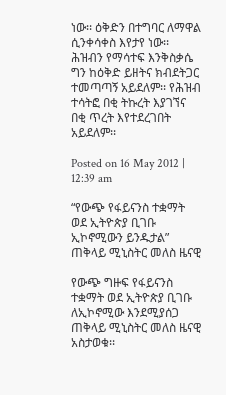ነው፡፡ ዕቅድን በተግባር ለማዋል ሲንቀሳቀስ እየታየ ነው፡፡ ሕዝብን የማሳተፍ እንቅስቃሴ ግን ከዕቅድ ይዘትና ክብደትጋር ተመጣጣኝ አይደለም፡፡ የሕዝብ ተሳትፎ በቂ ትኩረት እያገኘና በቂ ጥረት እየተደረገበት አይደለም፡፡

Posted on 16 May 2012 | 12:39 am

“የውጭ የፋይናንስ ተቋማት ወደ ኢትዮጵያ ቢገቡ ኢኮኖሚውን ይንዱታል” ጠቅላይ ሚኒስትር መለስ ዜናዊ

የውጭ ግዙፍ የፋይናንስ ተቋማት ወደ ኢትዮጵያ ቢገቡ ለኢኮኖሚው እንደሚያሰጋ ጠቅላይ ሚኒስትር መለስ ዜናዊ አስታወቁ፡፡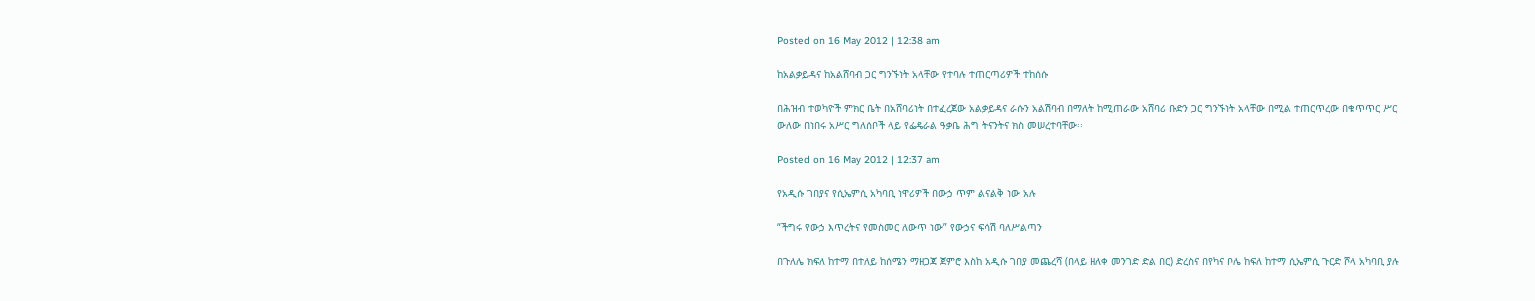Posted on 16 May 2012 | 12:38 am

ከአልቃይዳና ከአልሸባብ ጋር ግንኙነት አላቸው የተባሉ ተጠርጣሪዎች ተከሰሱ

በሕዝብ ተወካዮች ምክር ቤት በአሸባሪነት በተፈረጀው አልቃይዳና ራሱን አልሽባብ በማለት ከሚጠራው አሸባሪ ቡድን ጋር ግንኙነት አላቸው በሚል ተጠርጥረው በቁጥጥር ሥር ውለው በነበሩ አሥር ግለሰቦች ላይ የፌዴራል ዓቃቤ ሕግ ትናንትና ክስ መሠረተባቸው፡፡

Posted on 16 May 2012 | 12:37 am

የአዲሱ ገበያና የሲኤምሲ አካባቢ ነዋሪዎች በውኃ ጥም ልናልቅ ነው አሉ

“ችግሩ የውኃ እጥረትና የመስመር ለውጥ ነው” የውኃና ፍሳሽ ባለሥልጣን

በጉለሌ ክፍለ ከተማ በተለይ ከሰሜን ማዘጋጃ ጀምሮ እስከ አዲሱ ገበያ መጨረሻ (በላይ ዘለቀ መንገድ ድል በር) ድረስና በየካና ቦሌ ከፍለ ከተማ ሲኤምሲ ጉርድ ሾላ አካባቢ ያሉ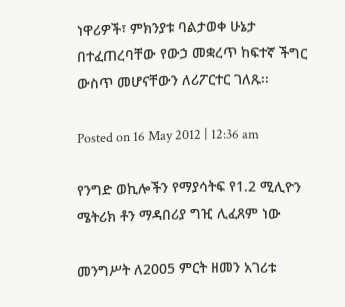ነዋሪዎች፣ ምክንያቱ ባልታወቀ ሁኔታ በተፈጠረባቸው የውኃ መቋረጥ ከፍተኛ ችግር ውስጥ መሆናቸውን ለሪፖርተር ገለጹ፡፡

Posted on 16 May 2012 | 12:36 am

የንግድ ወኪሎችን የማያሳትፍ የ1.2 ሚሊዮን ሜትሪክ ቶን ማዳበሪያ ግዢ ሊፈጸም ነው

መንግሥት ለ2005 ምርት ዘመን አገሪቱ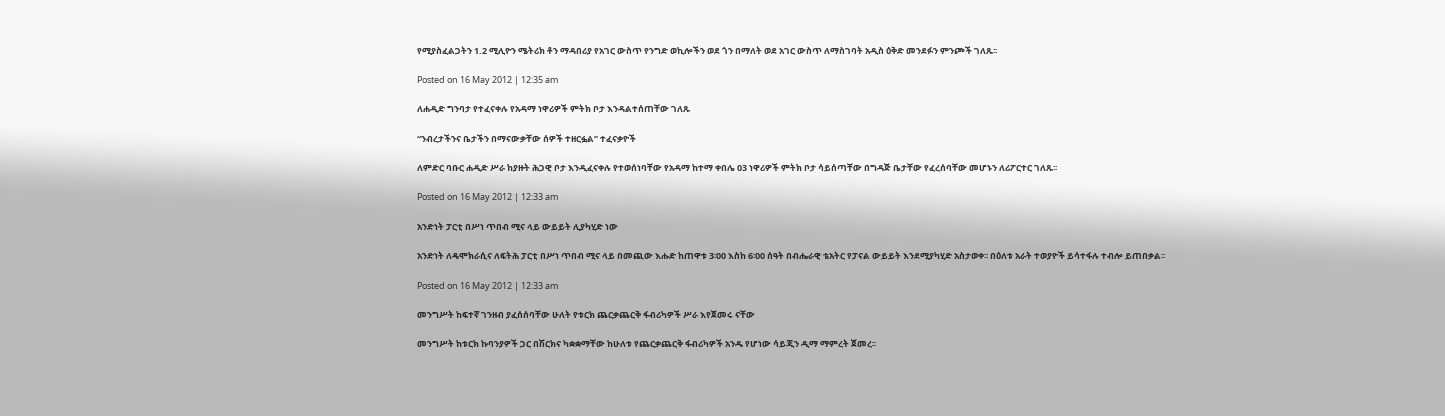የሚያስፈልጋትን 1.2 ሚሊዮን ሜትሪክ ቶን ማዳበሪያ የአገር ውስጥ የንግድ ወኪሎችን ወደ ጎን በማለት ወደ አገር ውስጥ ለማስገባት አዲስ ዕቅድ መንደፉን ምንጮች ገለጹ፡፡

Posted on 16 May 2012 | 12:35 am

ለሐዲድ ግንባታ የተፈናቀሉ የአዳማ ነዋሪዎች ምትክ ቦታ እንዳልተሰጠቸው ገለጹ

“ንብረታችንና ቤታችን በማናውቃቸው ሰዎች ተዘርፏል” ተፈናቃዮች

ለምድር ባቡር ሐዲድ ሥራ ከያዙት ሕጋዊ ቦታ እንዲፈናቀሉ የተወሰነባቸው የአዳማ ከተማ ቀበሌ 03 ነዋሪዎች ምትክ ቦታ ሳይሰጣቸው በግዳጅ ቤታቸው የፈረሰባቸው መሆኑን ለሪፖርተር ገለጹ፡፡

Posted on 16 May 2012 | 12:33 am

አንድነት ፓርቲ በሥነ ጥበብ ሚና ላይ ውይይት ሊያካሂድ ነው

አንድነት ለዴሞክራሲና ለፍትሕ ፓርቲ በሥነ ጥበብ ሚና ላይ በመጪው እሑድ ከጠዋቱ 3፡00 እስከ 6፡00 ሰዓት በብሔራዊ ቴአትር የፓናል ውይይት እንደሚያካሂድ አስታወቀ፡፡ በዕለቱ አራት ተወያዮች ይሳተፋሉ ተብሎ ይጠበቃል፡፡

Posted on 16 May 2012 | 12:33 am

መንግሥት ከፍተኛ ገንዘብ ያፈሰሰባቸው ሁለት የቱርክ ጨርቃጨርቅ ፋብሪካዎች ሥራ እየጀመሩ ናቸው

መንግሥት ከቱርክ ኩባንያዎች ጋር በሽርክና ካቋቋማቸው ከሁለቱ የጨርቃጨርቅ ፋብሪካዎች አንዱ የሆነው ሳይጂን ዲማ ማምረት ጀመረ፡፡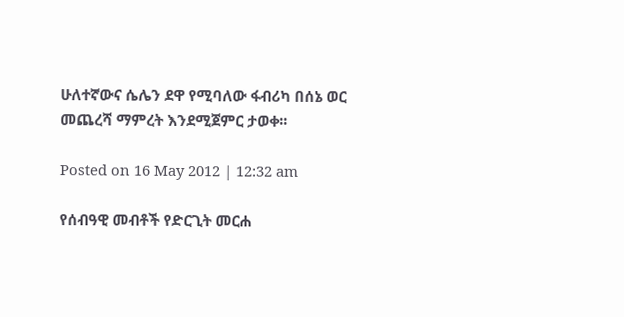ሁለተኛውና ሴሌን ደዋ የሚባለው ፋብሪካ በሰኔ ወር መጨረሻ ማምረት እንደሚጀምር ታወቀ፡፡

Posted on 16 May 2012 | 12:32 am

የሰብዓዊ መብቶች የድርጊት መርሐ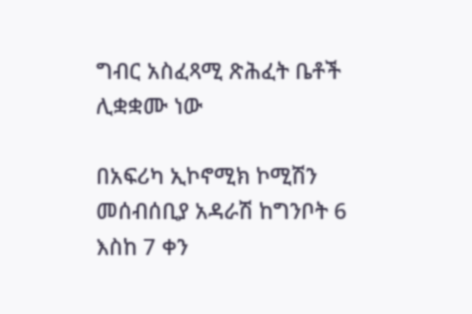ግብር አስፈጻሚ ጽሕፈት ቤቶች ሊቋቋሙ ነው

በአፍሪካ ኢኮኖሚክ ኮሚሽን መሰብሰቢያ አዳራሽ ከግንቦት 6 እስከ 7 ቀን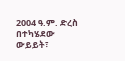2004 ዓ.ም. ድረስ በተካሄደው ውይይት፣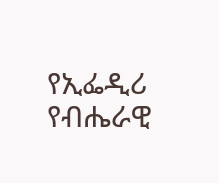የኢፌዲሪ የብሔራዊ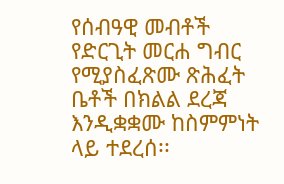የሰብዓዊ መብቶች የድርጊት መርሐ ግብር የሚያስፈጽሙ ጽሕፈት ቤቶች በክልል ደረጃ እንዲቋቋሙ ከስምምነት ላይ ተደረሰ፡፡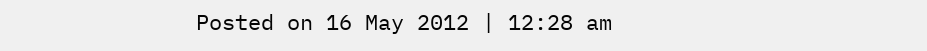Posted on 16 May 2012 | 12:28 am